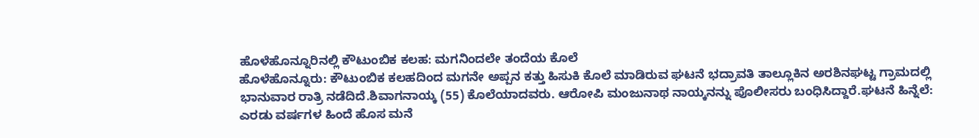ಹೊಳೆಹೊನ್ನೂರಿನಲ್ಲಿ ಕೌಟುಂಬಿಕ ಕಲಹ: ಮಗನಿಂದಲೇ ತಂದೆಯ ಕೊಲೆ
ಹೊಳೆಹೊನ್ನೂರು: ಕೌಟುಂಬಿಕ ಕಲಹದಿಂದ ಮಗನೇ ಅಪ್ಪನ ಕತ್ತು ಹಿಸುಕಿ ಕೊಲೆ ಮಾಡಿರುವ ಘಟನೆ ಭದ್ರಾವತಿ ತಾಲ್ಲೂಕಿನ ಅರಶಿನಘಟ್ಟ ಗ್ರಾಮದಲ್ಲಿ ಭಾನುವಾರ ರಾತ್ರಿ ನಡೆದಿದೆ.ಶಿವಾಗನಾಯ್ಕ (55) ಕೊಲೆಯಾದವರು. ಆರೋಪಿ ಮಂಜುನಾಥ ನಾಯ್ಕನನ್ನು ಪೊಲೀಸರು ಬಂಧಿಸಿದ್ದಾರೆ.ಘಟನೆ ಹಿನ್ನೆಲೆ: ಎರಡು ವರ್ಷಗಳ ಹಿಂದೆ ಹೊಸ ಮನೆ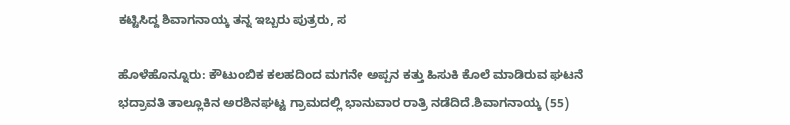ಕಟ್ಟಿಸಿದ್ದ ಶಿವಾಗನಾಯ್ಕ ತನ್ನ ಇಬ್ಬರು ಪುತ್ರರು, ಸ

ಹೊಳೆಹೊನ್ನೂರು: ಕೌಟುಂಬಿಕ ಕಲಹದಿಂದ ಮಗನೇ ಅಪ್ಪನ ಕತ್ತು ಹಿಸುಕಿ ಕೊಲೆ ಮಾಡಿರುವ ಘಟನೆ ಭದ್ರಾವತಿ ತಾಲ್ಲೂಕಿನ ಅರಶಿನಘಟ್ಟ ಗ್ರಾಮದಲ್ಲಿ ಭಾನುವಾರ ರಾತ್ರಿ ನಡೆದಿದೆ.ಶಿವಾಗನಾಯ್ಕ (55)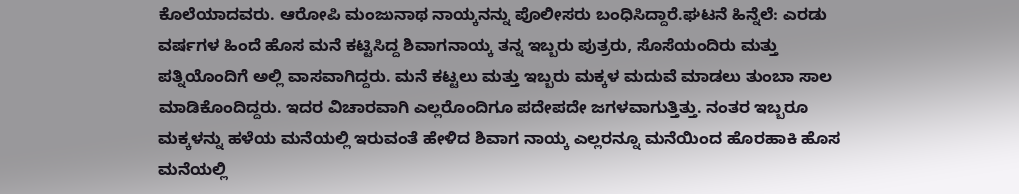ಕೊಲೆಯಾದವರು. ಆರೋಪಿ ಮಂಜುನಾಥ ನಾಯ್ಕನನ್ನು ಪೊಲೀಸರು ಬಂಧಿಸಿದ್ದಾರೆ.ಘಟನೆ ಹಿನ್ನೆಲೆ: ಎರಡು ವರ್ಷಗಳ ಹಿಂದೆ ಹೊಸ ಮನೆ ಕಟ್ಟಿಸಿದ್ದ ಶಿವಾಗನಾಯ್ಕ ತನ್ನ ಇಬ್ಬರು ಪುತ್ರರು, ಸೊಸೆಯಂದಿರು ಮತ್ತು ಪತ್ನಿಯೊಂದಿಗೆ ಅಲ್ಲಿ ವಾಸವಾಗಿದ್ದರು. ಮನೆ ಕಟ್ಟಲು ಮತ್ತು ಇಬ್ಬರು ಮಕ್ಕಳ ಮದುವೆ ಮಾಡಲು ತುಂಬಾ ಸಾಲ ಮಾಡಿಕೊಂದಿದ್ದರು. ಇದರ ವಿಚಾರವಾಗಿ ಎಲ್ಲರೊಂದಿಗೂ ಪದೇಪದೇ ಜಗಳವಾಗುತ್ತಿತ್ತು. ನಂತರ ಇಬ್ಬರೂ ಮಕ್ಕಳನ್ನು ಹಳೆಯ ಮನೆಯಲ್ಲಿ ಇರುವಂತೆ ಹೇಳಿದ ಶಿವಾಗ ನಾಯ್ಕ ಎಲ್ಲರನ್ನೂ ಮನೆಯಿಂದ ಹೊರಹಾಕಿ ಹೊಸ ಮನೆಯಲ್ಲಿ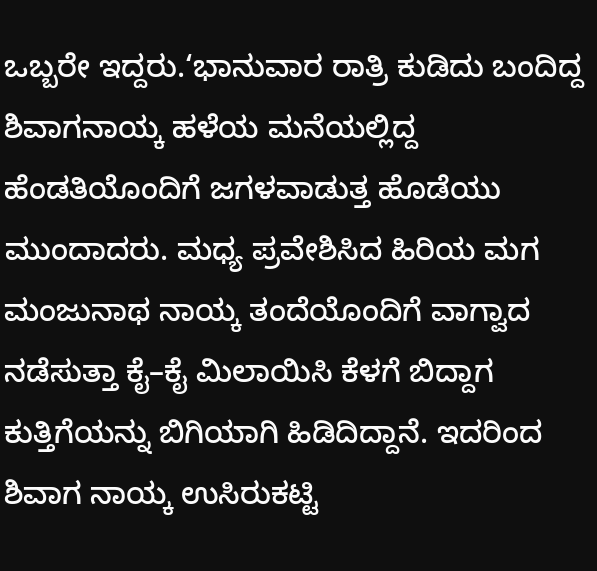ಒಬ್ಬರೇ ಇದ್ದರು.‘ಭಾನುವಾರ ರಾತ್ರಿ ಕುಡಿದು ಬಂದಿದ್ದ ಶಿವಾಗನಾಯ್ಕ ಹಳೆಯ ಮನೆಯಲ್ಲಿದ್ದ ಹೆಂಡತಿಯೊಂದಿಗೆ ಜಗಳವಾಡುತ್ತ ಹೊಡೆಯು ಮುಂದಾದರು. ಮಧ್ಯ ಪ್ರವೇಶಿಸಿದ ಹಿರಿಯ ಮಗ ಮಂಜುನಾಥ ನಾಯ್ಕ ತಂದೆಯೊಂದಿಗೆ ವಾಗ್ವಾದ ನಡೆಸುತ್ತಾ ಕೈ–ಕೈ ಮಿಲಾಯಿಸಿ ಕೆಳಗೆ ಬಿದ್ದಾಗ ಕುತ್ತಿಗೆಯನ್ನು ಬಿಗಿಯಾಗಿ ಹಿಡಿದಿದ್ದಾನೆ. ಇದರಿಂದ ಶಿವಾಗ ನಾಯ್ಕ ಉಸಿರುಕಟ್ಟಿ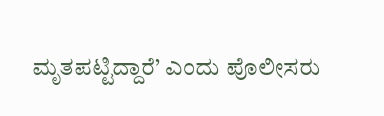ಮೃತಪಟ್ಟಿದ್ದಾರೆ’ ಎಂದು ಪೊಲೀಸರು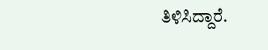ತಿಳಿಸಿದ್ದಾರೆ.